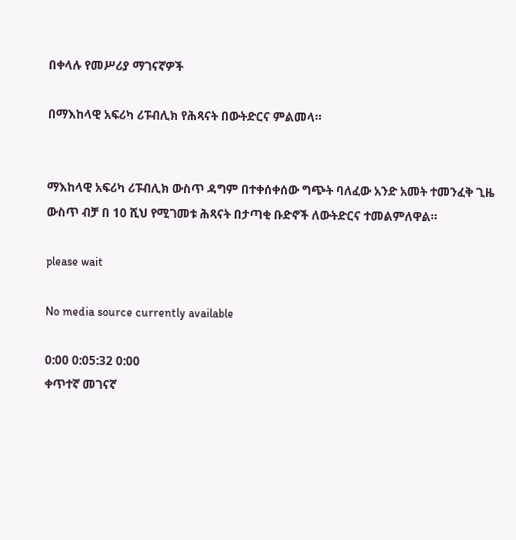በቀላሉ የመሥሪያ ማገናኛዎች

በማእከላዊ አፍሪካ ሪፑብሊክ የሕጻናት በውትድርና ምልመላ።


ማእከላዊ አፍሪካ ሪፑብሊክ ውስጥ ዳግም በተቀሰቀሰው ግጭት ባለፈው አንድ አመት ተመንፈቅ ጊዜ ውስጥ ብቻ በ 10 ሺህ የሚገመቱ ሕጻናት በታጣቂ ቡድኖች ለውትድርና ተመልምለዋል።

please wait

No media source currently available

0:00 0:05:32 0:00
ቀጥተኛ መገናኛ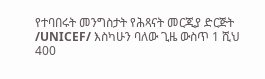የተባበሩት መንግስታት የሕጻናት መርጂያ ድርጅት /UNICEF/ እስካሁን ባለው ጊዜ ውስጥ 1 ሺህ 400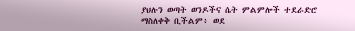ያህሉን ወጣት ወንዶችና ሴት ምልምሎች ተደራድሮ ማስለቀቅ ቢችልም፥ ወደ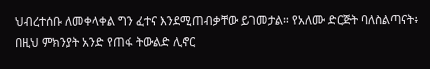ህብረተሰቡ ለመቀላቀል ግን ፈተና እንደሚጠብቃቸው ይገመታል። የአለሙ ድርጅት ባለስልጣናት፥ በዚህ ምክንያት አንድ የጠፋ ትውልድ ሊኖር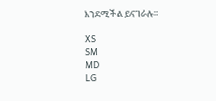እንደሚችል ይናገራሉ።

XS
SM
MD
LG